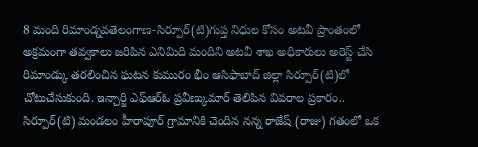8 మంది రిమాండ్నవతెలంగాణ-సిర్పూర్(టి)గుప్త నిధుల కోసం అటవీ ప్రాంతంలో అక్రమంగా తవ్వకాలు జరిపిన ఎనిమిది మందిని అటవీ శాఖ అధికారులు అరెస్ట్ చేసి రిమాండ్కు తరలించిన ఘటన కుమురం భీం ఆసిఫాబాద్ జిల్లా సిర్పూర్(టి)లో చోటుచేసుకుంది. ఇన్చార్జి ఎఫ్ఆర్ఓ ప్రవీణ్కుమార్ తెలిపిన వివరాల ప్రకారం.. సిర్పూర్(టి) మండలం హీరాపూర్ గ్రామానికి చెందిన నన్న రాజేష్ (రాజు) గతంలో ఒక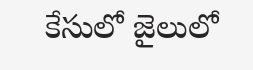కేసులో జైలులో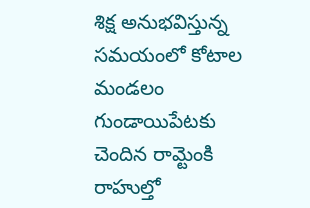శిక్ష అనుభవిస్తున్న సమయంలో కోటాల మండలం గుండాయిపేటకు చెందిన రామ్టెంకి రాహుల్తో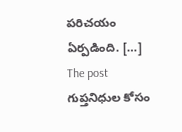పరిచయం ఏర్పడింది. […]
The post గుప్తనిధుల కోసం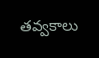తవ్వకాలు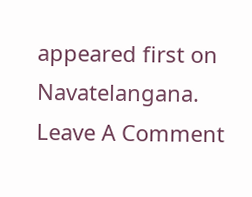appeared first on Navatelangana.
Leave A Comment